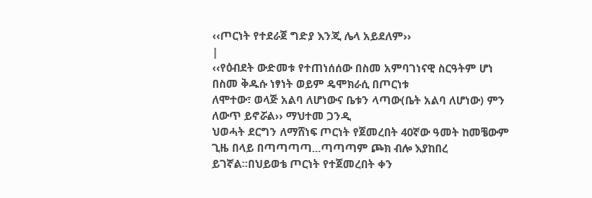‹‹ጦርነት የተደራጀ ግድያ እንጂ ሌላ አይደለም››
|
‹‹የዕብደት ውድመቱ የተጠነሰሰው በስመ አምባገነናዊ ስርዓትም ሆነ በስመ ቅዱሱ ነፃነት ወይም ዴሞክራሲ በጦርነቱ
ለሞተው፣ ወላጅ አልባ ለሆነውና ቤቱን ላጣው(ቤት አልባ ለሆነው) ምን ለውጥ ይኖሯል›› ማህተመ ጋንዲ
ህወሓት ደርግን ለማሸነፍ ጦርነት የጀመረበት 40ኛው ዓመት ከመቼውም ጊዜ በላይ በጣጣጣጣ...ጣጣጣም ጮክ ብሎ እያከበረ
ይገኛል፡፡በህይወቴ ጦርነት የተጀመረበት ቀን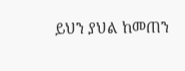ይህን ያህል ከመጠን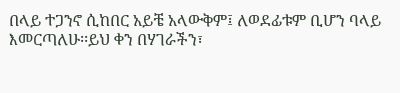በላይ ተጋንኖ ሲከበር አይቼ አላውቅም፤ ለወደፊቱም ቢሆን ባላይ
እመርጣለሁ፡፡ይህ ቀን በሃገራችን፣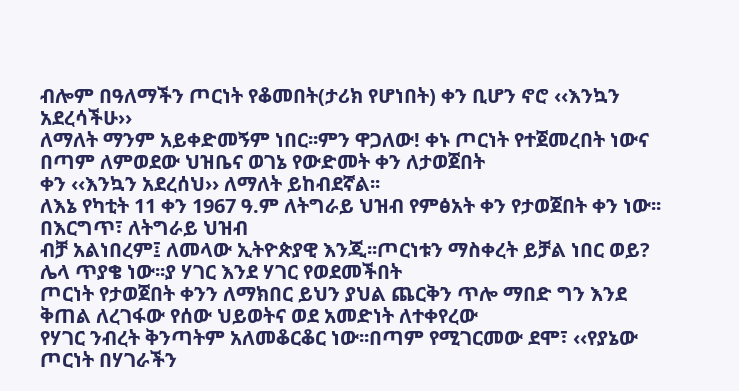ብሎም በዓለማችን ጦርነት የቆመበት(ታሪክ የሆነበት) ቀን ቢሆን ኖሮ ‹‹እንኳን አደረሳችሁ››
ለማለት ማንም አይቀድመኝም ነበር፡፡ምን ዋጋለው! ቀኑ ጦርነት የተጀመረበት ነውና በጣም ለምወደው ህዝቤና ወገኔ የውድመት ቀን ለታወጀበት
ቀን ‹‹እንኳን አደረሰህ›› ለማለት ይከብደኛል፡፡
ለእኔ የካቲት 11 ቀን 1967 ዓ.ም ለትግራይ ህዝብ የምፅአት ቀን የታወጀበት ቀን ነው፡፡በእርግጥ፣ ለትግራይ ህዝብ
ብቻ አልነበረም፤ ለመላው ኢትዮጵያዊ እንጂ፡፡ጦርነቱን ማስቀረት ይቻል ነበር ወይ? ሌላ ጥያቄ ነው፡፡ያ ሃገር እንደ ሃገር የወደመችበት
ጦርነት የታወጀበት ቀንን ለማክበር ይህን ያህል ጨርቅን ጥሎ ማበድ ግን እንደ ቅጠል ለረገፋው የሰው ህይወትና ወደ አመድነት ለተቀየረው
የሃገር ንብረት ቅንጣትም አለመቆርቆር ነው፡፡በጣም የሚገርመው ደሞ፣ ‹‹የያኔው ጦርነት በሃገራችን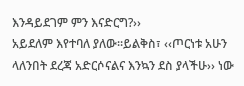እንዳይደገም ምን እናድርግ?››
አይደለም እየተባለ ያለው፡፡ይልቅስ፣ ‹‹ጦርነቱ አሁን ላለንበት ደረጃ አድርሶናልና እንኳን ደስ ያላችሁ›› ነው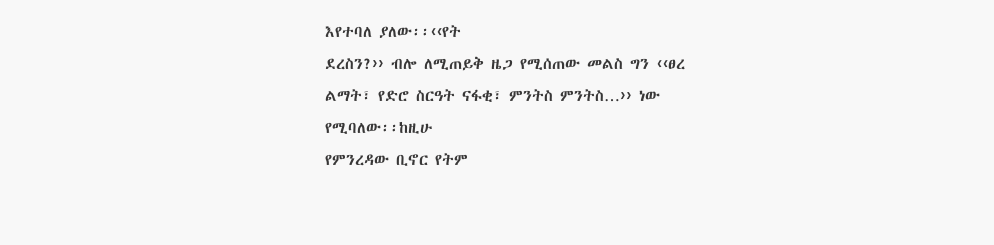እየተባለ ያለው፡፡‹‹የት
ደረስን?›› ብሎ ለሚጠይቅ ዜጋ የሚሰጠው መልስ ግን ‹‹ፀረ ልማት፣ የድሮ ስርዓት ናፋቂ፣ ምንትስ ምንትስ…›› ነው የሚባለው፡፡ከዚሁ
የምንረዳው ቢኖር የትም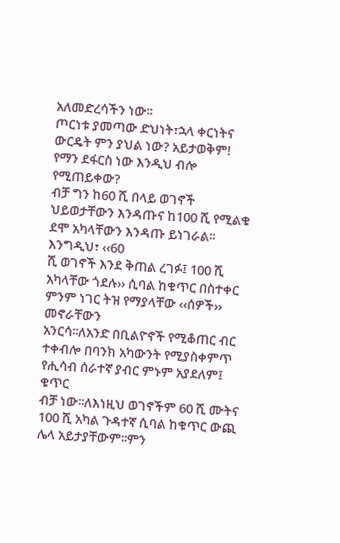አለመድረሳችን ነው፡፡
ጦርነቱ ያመጣው ድህነት፣ኋላ ቀርነትና ውርዴት ምን ያህል ነው? አይታወቅም! የማን ደፋርስ ነው እንዲህ ብሎ የሚጠይቀው?
ብቻ ግን ከ60 ሺ በላይ ወገኖች ህይወታቸውን እንዳጡና ከ100 ሺ የሚልቁ ደሞ አካላቸውን እንዳጡ ይነገራል፡፡እንግዲህ፣ ‹‹60
ሺ ወገኖች እንደ ቅጠል ረገፉ፤ 100 ሺ አካላቸው ጎደሉ›› ሲባል ከቁጥር በስተቀር ምንም ነገር ትዝ የማያላቸው ‹‹ሰዎች›› መኖራቸውን
አንርሳ፡፡ለአንድ በቢልዮኖች የሚቆጠር ብር ተቀብሎ በባንክ አካውንት የሚያስቀምጥ የሒሳብ ሰራተኛ ያብር ምኑም አያደለም፤ ቁጥር
ብቻ ነው፡፡ለእነዚህ ወገኖችም 60 ሺ ሙትና 100 ሺ አካል ጉዳተኛ ሲባል ከቁጥር ውጪ ሌላ አይታያቸውም፡፡ምን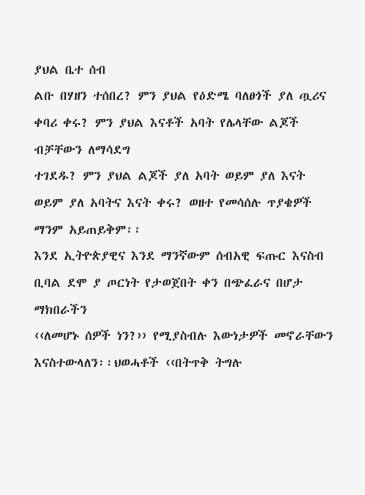ያህል ቤተ ሰብ
ልቡ በሃዘን ተሰበረ? ምን ያህል የዕድሜ ባለፀጎች ያለ ጧሪና ቀባሪ ቀሩ? ምን ያህል እናቶች አባት የሌላቸው ልጆች ብቻቸውን ለማሳደግ
ተገደዱ? ምን ያህል ልጆች ያለ አባት ወይም ያለ እናት ወይም ያለ አባትና እናት ቀሩ? ወዘተ የመሳሰሉ ጥያቄዎች ማንም አይጠይቅም፡፡
እንደ ኢትዮጵያዊና እንደ ማንኛውም ሰብአዊ ፍጡር እናስብ ቢባል ደሞ ያ ጦርነት የታወጀበት ቀን በጭፈራና በሆታ ማክበራችን
‹‹ለመሆኑ ሰዎች ነን?›› የሚያስብሉ እውነታዎች መኖራቸውን እናስተውላለን፡፡ህወሓቶች ‹‹በትጥቅ ትግሉ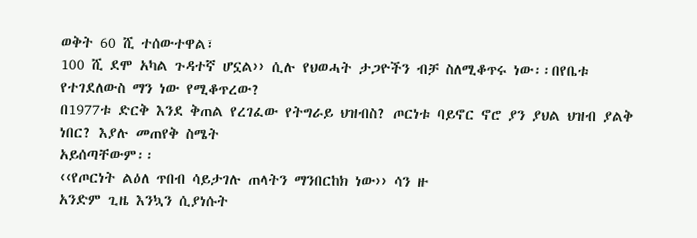ወቅት 60 ሺ ተሰውተዋል፣
100 ሺ ደሞ አካል ጉዳተኛ ሆኗል›› ሲሉ የህወሓት ታጋዮችን ብቻ ስለሚቆጥሩ ነው፡፡በየቤቱ የተገደለውስ ማን ነው የሚቆጥረው?
በ1977ቱ ድርቅ እንደ ቅጠል የረገፈው የትግራይ ህዝብስ? ጦርነቱ ባይኖር ኖሮ ያን ያህል ህዝብ ያልቅ ነበር? እያሉ መጠየቅ ስሜት
አይሰጣቸውም፡፡
‹‹የጦርነት ልዕለ ጥበብ ሳይታገሉ ጠላትን ማንበርከክ ነው›› ሳን ዙ
አንድም ጊዜ እንኳን ሲያነሱት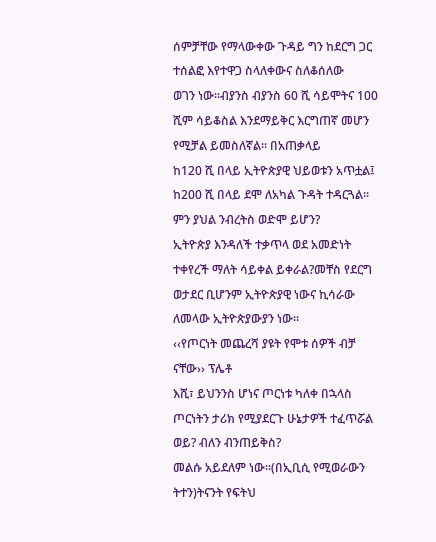ሰምቻቸው የማላውቀው ጉዳይ ግን ከደርግ ጋር ተሰልፎ እየተዋጋ ስላለቀውና ስለቆሰለው
ወገን ነው፡፡ብያንስ ብያንስ 60 ሺ ሳይሞትና 100 ሺም ሳይቆስል እንደማይቅር እርግጠኛ መሆን የሚቻል ይመስለኛል፡፡ በአጠቃላይ
ከ120 ሺ በላይ ኢትዮጵያዊ ህይወቱን አጥቷል፤ ከ200 ሺ በላይ ደሞ ለአካል ጉዳት ተዳርጓል፡፡ ምን ያህል ንብረትስ ወድሞ ይሆን?
ኢትዮጵያ እንዳለች ተቃጥላ ወደ አመድነት ተቀየረች ማለት ሳይቀል ይቀራል?መቸስ የደርግ ወታደር ቢሆንም ኢትዮጵያዊ ነውና ኪሳራው
ለመላው ኢትዮጵያውያን ነው፡፡
‹‹የጦርነት መጨረሻ ያዩት የሞቱ ሰዎች ብቻ ናቸው›› ፕሌቶ
እሺ፣ ይህንንስ ሆነና ጦርነቱ ካለቀ በኋላስ ጦርነትን ታሪክ የሚያደርጉ ሁኔታዎች ተፈጥሯል ወይ? ብለን ብንጠይቅስ?
መልሱ አይደለም ነው፡፡(በኢቢሲ የሚወራውን ትተን)ትናንት የፍትህ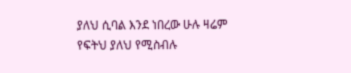ያለህ ሲባል እንደ ነበረው ሁሉ ዛሬም የፍትህ ያለህ የሚስብሉ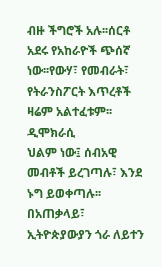ብዙ ችግሮች አሉ፡፡ሰርቶ አደሩ የአከራዮች ጭሰኛ ነው፡፡የውሃ፣ የመብራት፣ የትራንስፖርት እጥረቶች ዛሬም አልተፈቱም፡፡ ዲሞክራሲ
ህልም ነው፤ ሰብአዊ መብቶች ይረገጣሉ፣ እንደ ኑግ ይወቀጣሉ፡፡በአጠቃላይ፣ ኢትዮጵያውያን ጎራ ለይተን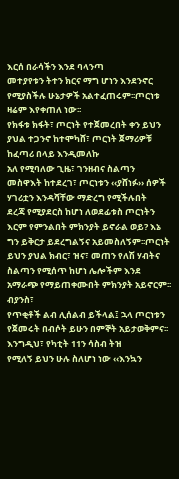እርሰ በራሳችን እንደ ባላንጣ
መተያየቱን ትተን ክርና ማግ ሆነን እንደንኖር የሚያስችሉ ሁኔታዎች አልተፈጠሩም፡፡ጦርነቱ ዛሬም እየቀጠለ ነው፡፡
የክፋቱ ክፋት፣ ጦርነት የተጀመረበት ቀን ይህን ያህል ተጋንኖ ከተሞካሸ፣ ጦርነት ጀማሪዎቹ ከፈጣሪ በላይ እንዲመለኩ
አለ የሚባለው ጊዜ፣ ገንዘብና ስልጣን መስዋእት ከተደረገ፣ ጦርነቱን ‹‹ያሸነፉ›› ሰዎች ሃገሪቷን እንዳሻቸው ማድረግ የሚችሉበት
ደረጃ የሚያደርስ ከሆነ ለወደፊቱስ ጦርነትን እርም የምንልበት ምክንያት ይኖራል ወይ? እኔ ግን ይቅርታ ይደረግልኝና አይመስለኝም፡፡ጦርነት
ይህን ያህል ክብር፣ ዝና፣ መጠን የለሽ ሃብትና ስልጣን የሚሰጥ ከሆነ ሌሎችም እንደ አማራጭ የማይጠቀሙበት ምክንያት አይኖርም፡፡ብያንስ፣
የጥቂቶች ልብ ሊሰልብ ይችላል፤ ኋላ ጦርነቱን የጀመሩት በብሶት ይሁን በምኞት አይታወቅምና፡፡ እንግዲህ፣ የካቲት 11ን ሳስብ ትዝ
የሚለኝ ይህን ሁሉ ስለሆነ ነው ‹‹እንኳን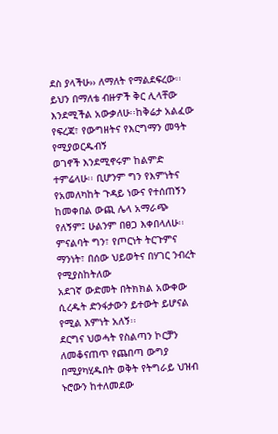ደስ ያላችሁ›› ለማለት የማልደፍረው፡፡
ይህን በማለቴ ብዙዎች ቅር ሊላቸው እንደሚችል አውቃለሁ፡፡ከቅሬታ አልፈው የፍረጃ፣ የውግዘትና የእርግማን መዓት የሚያወርዱብኝ
ወገኖች እንደሚኖሩም ከልምድ ተምሬላሁ፡፡ ቢሆንም ግን የእምነትና የአመለካከት ጉዳይ ነውና የተሰጠኝን ከመቀበል ውጪ ሌላ አማራጭ
የለኝም፤ ሁልንም በፀጋ እቀበላለሁ፡፡ምናልባት ግን፣ የጦርነት ትርጉምና ማንነት፣ በሰው ህይወትና በሃገር ንብረት የሚያስከትለው
አደገኛ ውድመት በትክክል አውቀው ሲረዱት ድንፋታውን ይተውት ይሆናል የሚል እምነት አለኝ፡፡
ደርግና ህወሓት የስልጣን ኮርቻን ለመቆናጠጥ የጨበጣ ውግያ በሚያካሂዱበት ወቅት የትግራይ ህዝብ ኑሮውን ከተለመደው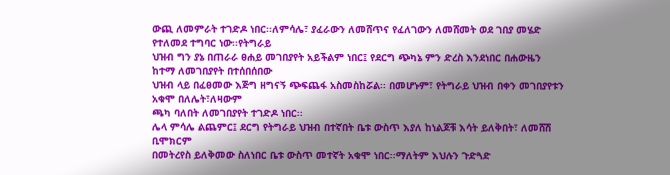ውጪ ለመምራት ተገድዶ ነበር፡፡ለምሳሌ፣ ያፈራውን ለመሸጥና የፈለገውን ለመሸመት ወደ ገበያ መሄድ የተለመደ ተግባር ነው፡፡የትግራይ
ህዝብ ግን ያኔ በጠራራ ፀሐይ መገበያየት አይችልም ነበር፤ የደርግ ጭካኔ ምን ድረስ እንደነበር በሐውዜን ከተማ ለመገበያየት በተሰበሰበው
ህዝብ ላይ በፈፀመው እጅግ ዘግናኝ ጭፍጨፋ አስመስከሯል፡፡ በመሆኑም፣ የትግራይ ህዝብ በቀን መገበያየቱን አቁሞ በለሌት፣ለዛውም
ጫካ ባለበት ለመገበያየት ተገድዶ ነበር፡፡
ሌላ ምሳሌ ልጨምር፤ ደርግ የትግራይ ህዝብ በተኛበት ቤቱ ውስጥ እያለ ከነልጆቹ እሳት ይለቅበት፣ ለመሸሽ ቢሞክርም
በመትረየስ ይለቅመው ስለነበር ቤቱ ውስጥ መተኛት አቁሞ ነበር፡፡ማለትም እህሉን ጉድጓድ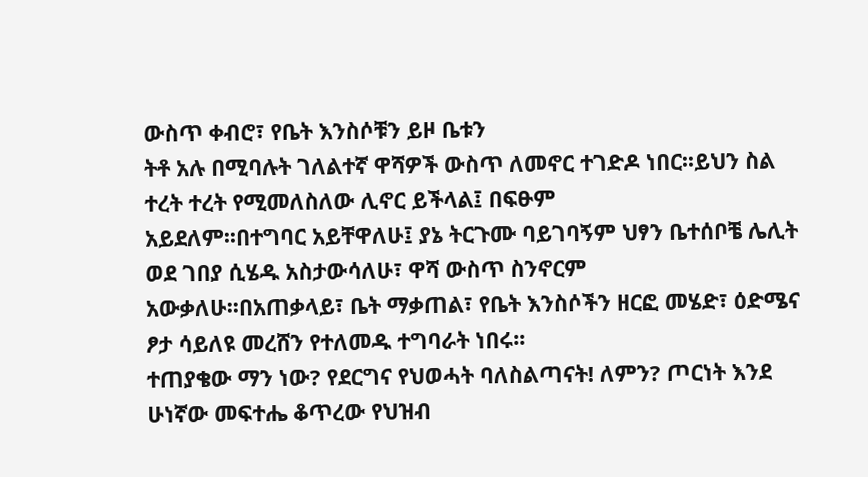ውስጥ ቀብሮ፣ የቤት እንስሶቹን ይዞ ቤቱን
ትቶ አሉ በሚባሉት ገለልተኛ ዋሻዎች ውስጥ ለመኖር ተገድዶ ነበር፡፡ይህን ስል ተረት ተረት የሚመለስለው ሊኖር ይችላል፤ በፍፁም
አይደለም፡፡በተግባር አይቸዋለሁ፤ ያኔ ትርጉሙ ባይገባኝም ህፃን ቤተሰቦቼ ሌሊት ወደ ገበያ ሲሄዱ አስታውሳለሁ፣ ዋሻ ውስጥ ስንኖርም
አውቃለሁ፡፡በአጠቃላይ፣ ቤት ማቃጠል፣ የቤት እንስሶችን ዘርፎ መሄድ፣ ዕድሜና ፆታ ሳይለዩ መረሸን የተለመዱ ተግባራት ነበሩ፡፡
ተጠያቄው ማን ነው? የደርግና የህወሓት ባለስልጣናት! ለምን? ጦርነት እንደ ሁነኛው መፍተሔ ቆጥረው የህዝብ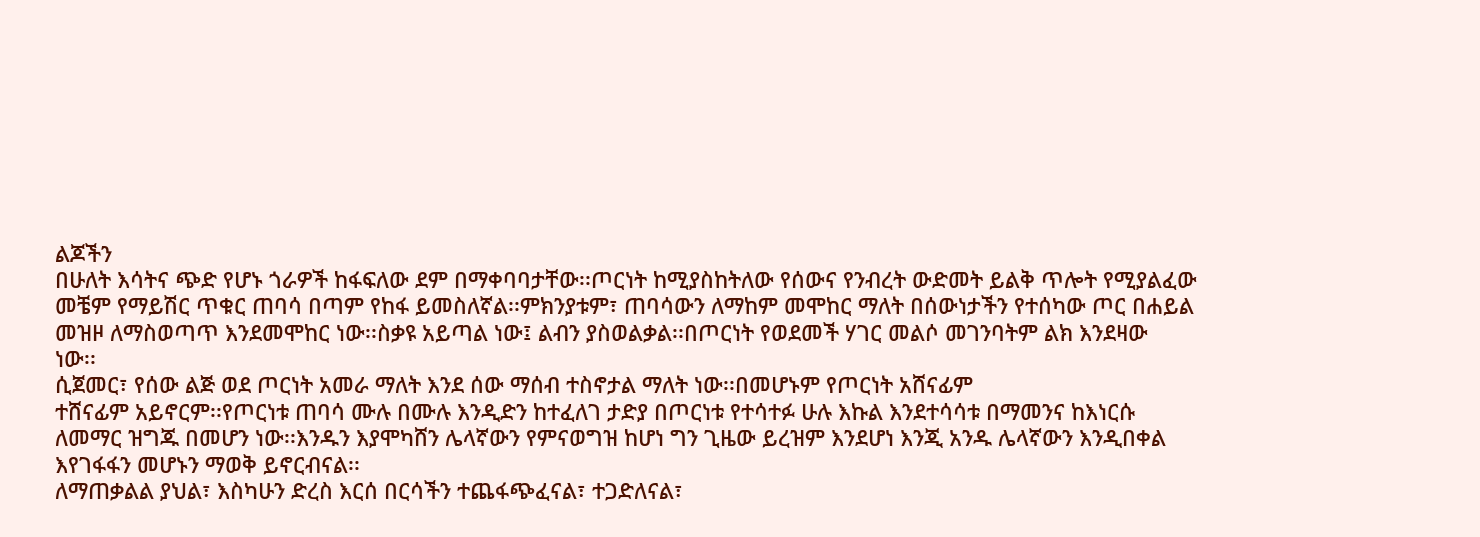ልጆችን
በሁለት እሳትና ጭድ የሆኑ ጎራዎች ከፋፍለው ደም በማቀባባታቸው፡፡ጦርነት ከሚያስከትለው የሰውና የንብረት ውድመት ይልቅ ጥሎት የሚያልፈው
መቼም የማይሽር ጥቁር ጠባሳ በጣም የከፋ ይመስለኛል፡፡ምክንያቱም፣ ጠባሳውን ለማከም መሞከር ማለት በሰውነታችን የተሰካው ጦር በሐይል
መዝዞ ለማስወጣጥ እንደመሞከር ነው፡፡ስቃዩ አይጣል ነው፤ ልብን ያስወልቃል፡፡በጦርነት የወደመች ሃገር መልሶ መገንባትም ልክ እንደዛው
ነው፡፡
ሲጀመር፣ የሰው ልጅ ወደ ጦርነት አመራ ማለት እንደ ሰው ማሰብ ተስኖታል ማለት ነው፡፡በመሆኑም የጦርነት አሸናፊም
ተሸናፊም አይኖርም፡፡የጦርነቱ ጠባሳ ሙሉ በሙሉ እንዲድን ከተፈለገ ታድያ በጦርነቱ የተሳተፉ ሁሉ እኩል እንደተሳሳቱ በማመንና ከእነርሱ
ለመማር ዝግጁ በመሆን ነው፡፡እንዱን እያሞካሸን ሌላኛውን የምናወግዝ ከሆነ ግን ጊዜው ይረዝም እንደሆነ እንጂ አንዱ ሌላኛውን እንዲበቀል
እየገፋፋን መሆኑን ማወቅ ይኖርብናል፡፡
ለማጠቃልል ያህል፣ እስካሁን ድረስ እርሰ በርሳችን ተጨፋጭፈናል፣ ተጋድለናል፣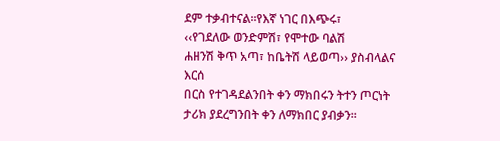ደም ተቃብተናል፡፡የእኛ ነገር በእጭሩ፣
‹‹የገደለው ወንድምሽ፣ የሞተው ባልሽ
ሐዘንሽ ቅጥ አጣ፣ ከቤትሽ ላይወጣ›› ያስብላልና እርሰ
በርስ የተገዳደልንበት ቀን ማክበሩን ትተን ጦርነት ታሪክ ያደረግንበት ቀን ለማክበር ያብቃን፡፡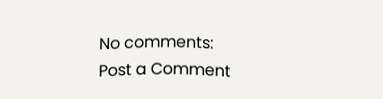No comments:
Post a Comment